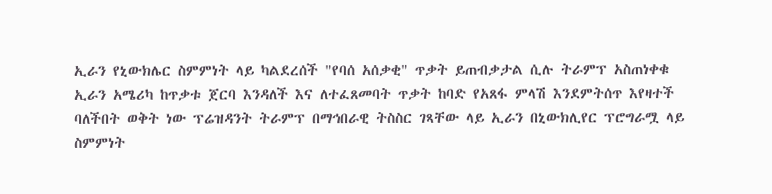ኢራን የኒውክሌር ስምምነት ላይ ካልደረሰች "የባሰ አሰቃቂ" ጥቃት ይጠብቃታል ሲሉ ትራምፕ አስጠነቀቁ
ኢራን አሜሪካ ከጥቃቱ ጀርባ እንዳለች እና ለተፈጸመባት ጥቃት ከባድ የአጸፋ ምላሽ እንደምትሰጥ እየዛተች ባለችበት ወቅት ነው ፕሬዝዳንት ትራምፕ በማኅበራዊ ትስስር ገጻቸው ላይ ኢራን በኒውክሊየር ፕሮግራሟ ላይ ስምምነት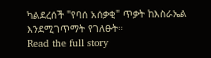ካልደረሰች "የባሰ አሰቃቂ" ጥቃት ከእስራኤል እንደሚገጥማት የገለፁት።
Read the full story